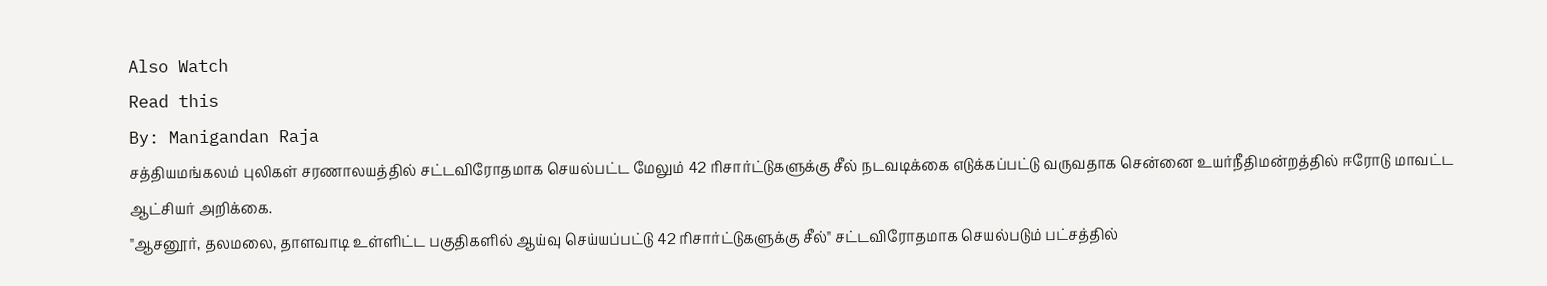Also Watch
Read this
By: Manigandan Raja
சத்தியமங்கலம் புலிகள் சரணாலயத்தில் சட்டவிரோதமாக செயல்பட்ட மேலும் 42 ரிசார்ட்டுகளுக்கு சீல் நடவடிக்கை எடுக்கப்பட்டு வருவதாக சென்னை உயர்நீதிமன்றத்தில் ஈரோடு மாவட்ட ஆட்சியர் அறிக்கை.
"ஆசனூர், தலமலை, தாளவாடி உள்ளிட்ட பகுதிகளில் ஆய்வு செய்யப்பட்டு 42 ரிசார்ட்டுகளுக்கு சீல்" சட்டவிரோதமாக செயல்படும் பட்சத்தில்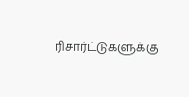ரிசார்ட்டுகளுக்கு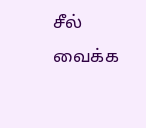சீல் வைக்க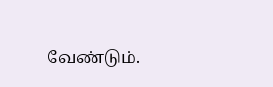வேண்டும்.